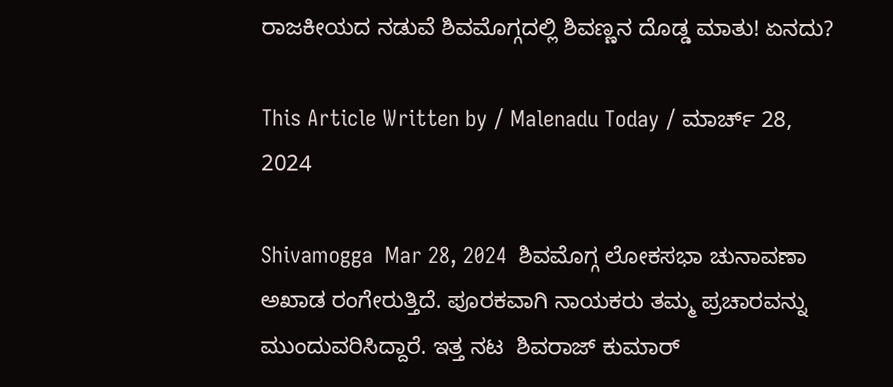ರಾಜಕೀಯದ ನಡುವೆ ಶಿವಮೊಗ್ಗದಲ್ಲಿ ಶಿವಣ್ಣನ ದೊಡ್ಡ ಮಾತು! ಏನದು?

This Article Written by / Malenadu Today / ಮಾರ್ಚ್ 28, 2024

Shivamogga  Mar 28, 2024  ಶಿವಮೊಗ್ಗ ಲೋಕಸಭಾ ಚುನಾವಣಾ ಅಖಾಡ ರಂಗೇರುತ್ತಿದೆ. ಪೂರಕವಾಗಿ ನಾಯಕರು ತಮ್ಮ‌ ಪ್ರಚಾರವನ್ನು ಮುಂದುವರಿಸಿದ್ದಾರೆ. ಇತ್ತ ನಟ  ಶಿವರಾಜ್ ಕುಮಾರ್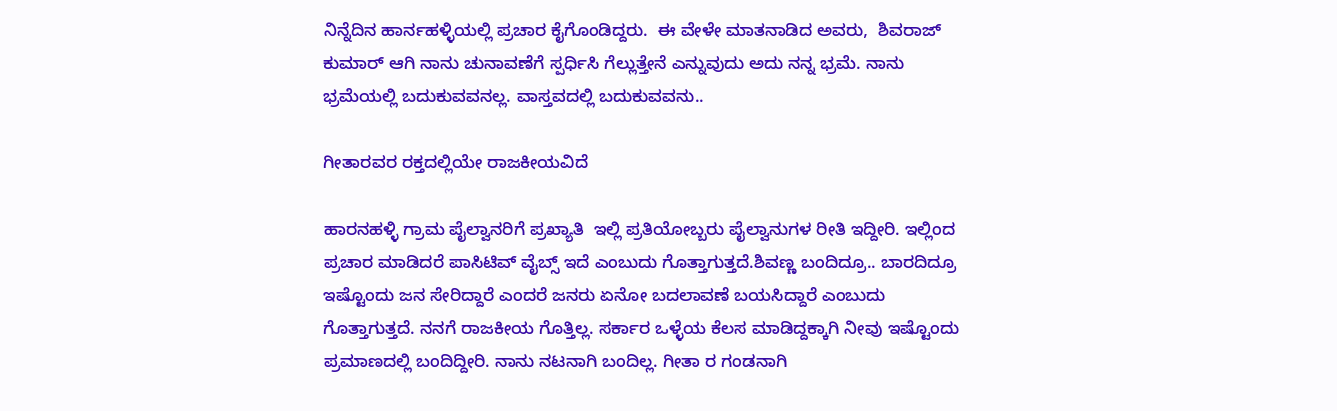ನಿನ್ನೆದಿನ ಹಾರ್ನಹಳ್ಳಿಯಲ್ಲಿ ಪ್ರಚಾರ ಕೈಗೊಂಡಿದ್ದರು.  ಈ ವೇಳೇ ಮಾತನಾಡಿದ ಅವರು,  ಶಿವರಾಜ್‌ ಕುಮಾರ್‌ ಆಗಿ ನಾನು ಚುನಾವಣೆಗೆ ಸ್ಪರ್ಧಿಸಿ ಗೆಲ್ಲುತ್ತೇನೆ ಎನ್ನುವುದು ಅದು ನನ್ನ ಭ್ರಮೆ. ನಾನು ಭ್ರಮೆಯಲ್ಲಿ ಬದುಕುವವನಲ್ಲ. ವಾಸ್ತವದಲ್ಲಿ ಬದುಕುವವನು..

ಗೀತಾರವರ ರಕ್ತದಲ್ಲಿಯೇ ರಾಜಕೀಯವಿದೆ

ಹಾರನಹಳ್ಳಿ ಗ್ರಾಮ ಪೈಲ್ವಾನರಿಗೆ ಪ್ರಖ್ಯಾತಿ  ಇಲ್ಲಿ ಪ್ರತಿಯೋಬ್ಬರು ಪೈಲ್ವಾನುಗಳ ರೀತಿ ಇದ್ದೀರಿ. ಇಲ್ಲಿಂದ ಪ್ರಚಾರ ಮಾಡಿದರೆ ಪಾಸಿಟಿವ್ ವೈಬ್ಸ್ ಇದೆ ಎಂಬುದು ಗೊತ್ತಾಗುತ್ತದೆ.ಶಿವಣ್ಣ ಬಂದಿದ್ರೂ.. ಬಾರದಿದ್ರೂ  ಇಷ್ಟೊಂದು ಜನ ಸೇರಿದ್ದಾರೆ ಎಂದರೆ ಜನರು ಏನೋ ಬದಲಾವಣೆ ಬಯಸಿದ್ದಾರೆ ಎಂಬುದು ಗೊತ್ತಾಗುತ್ತದೆ. ನನಗೆ ರಾಜಕೀಯ ಗೊತ್ತಿಲ್ಲ. ಸರ್ಕಾರ ಒಳ್ಳೆಯ ಕೆಲಸ ಮಾಡಿದ್ದಕ್ಕಾಗಿ ನೀವು ಇಷ್ಟೊಂದು ಪ್ರಮಾಣದಲ್ಲಿ ಬಂದಿದ್ದೀರಿ. ನಾನು ನಟನಾಗಿ ಬಂದಿಲ್ಲ. ಗೀತಾ ರ ಗಂಡನಾಗಿ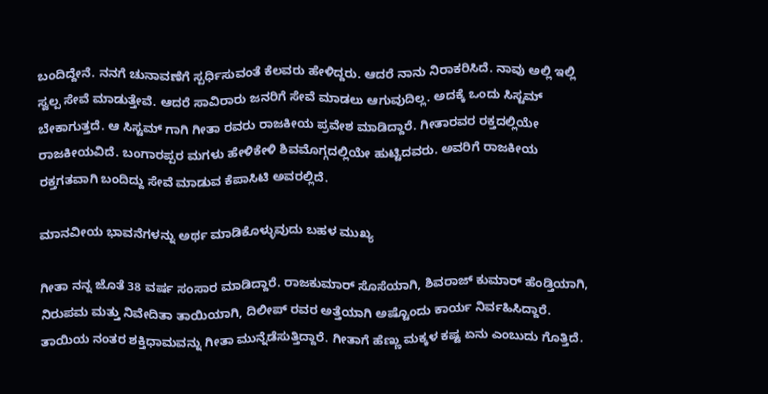ಬಂದಿದ್ದೇನೆ. ನನಗೆ ಚುನಾವಣೆಗೆ ಸ್ಪರ್ಧಿಸುವಂತೆ ಕೆಲವರು ಹೇಳಿದ್ದರು. ಆದರೆ ನಾನು ನಿರಾಕರಿಸಿದೆ. ನಾವು ಅಲ್ಲಿ ಇಲ್ಲಿ ಸ್ವಲ್ಪ ಸೇವೆ ಮಾಡುತ್ತೇವೆ. ಆದರೆ ಸಾವಿರಾರು ಜನರಿಗೆ ಸೇವೆ ಮಾಡಲು ಆಗುವುದಿಲ್ಲ. ಅದಕ್ಕೆ ಒಂದು ಸಿಸ್ಟಮ್ ಬೇಕಾಗುತ್ತದೆ. ಆ ಸಿಸ್ಟಮ್ ಗಾಗಿ ಗೀತಾ ರವರು ರಾಜಕೀಯ ಪ್ರವೇಶ ಮಾಡಿದ್ದಾರೆ. ಗೀತಾರವರ ರಕ್ತದಲ್ಲಿಯೇ ರಾಜಕೀಯವಿದೆ. ಬಂಗಾರಪ್ಪರ ಮಗಳು ಹೇಳಿಕೇಳಿ ಶಿವಮೊಗ್ಗದಲ್ಲಿಯೇ ಹುಟ್ಟಿದವರು. ಅವರಿಗೆ ರಾಜಕೀಯ ರಕ್ತಗತವಾಗಿ ಬಂದಿದ್ದು ಸೇವೆ ಮಾಡುವ ಕೆಪಾಸಿಟಿ ಅವರಲ್ಲಿದೆ.

ಮಾನವೀಯ ಭಾವನೆಗಳನ್ನು ಅರ್ಥ ಮಾಡಿಕೊಳ್ಳುವುದು ಬಹಳ ಮುಖ್ಯ

ಗೀತಾ ನನ್ನ ಜೊತೆ 38 ವರ್ಷ ಸಂಸಾರ ಮಾಡಿದ್ದಾರೆ. ರಾಜಕುಮಾರ್ ಸೊಸೆಯಾಗಿ, ಶಿವರಾಜ್ ಕುಮಾರ್ ಹೆಂಡ್ತಿಯಾಗಿ, ನಿರುಪಮ ಮತ್ತು ನಿವೇದಿತಾ ತಾಯಿಯಾಗಿ, ದಿಲೀಪ್ ರವರ ಅತ್ತೆಯಾಗಿ ಅಷ್ಟೊಂದು ಕಾರ್ಯ ನಿರ್ವಹಿಸಿದ್ದಾರೆ. ತಾಯಿಯ ನಂತರ ಶಕ್ತಿಧಾಮವನ್ನು ಗೀತಾ ಮುನ್ನೆಡೆಸುತ್ತಿದ್ದಾರೆ. ಗೀತಾಗೆ ಹೆಣ್ಣು ಮಕ್ಕಳ ಕಷ್ಟ ಏನು ಎಂಬುದು ಗೊತ್ತಿದೆ.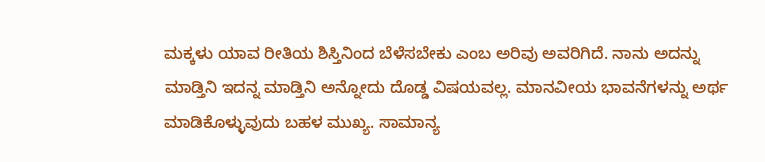ಮಕ್ಕಳು ಯಾವ ರೀತಿಯ ಶಿಸ್ತಿನಿಂದ ಬೆಳೆಸಬೇಕು ಎಂಬ ಅರಿವು ಅವರಿಗಿದೆ. ನಾನು ಅದನ್ನು ಮಾಡ್ತಿನಿ ಇದನ್ನ ಮಾಡ್ತಿನಿ ಅನ್ನೋದು ದೊಡ್ಡ ವಿಷಯವಲ್ಲ. ಮಾನವೀಯ ಭಾವನೆಗಳನ್ನು ಅರ್ಥ ಮಾಡಿಕೊಳ್ಳುವುದು ಬಹಳ ಮುಖ್ಯ. ಸಾಮಾನ್ಯ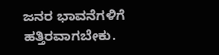ಜನರ ಭಾವನೆಗಳಿಗೆ ಹತ್ತಿರವಾಗಬೇಕು.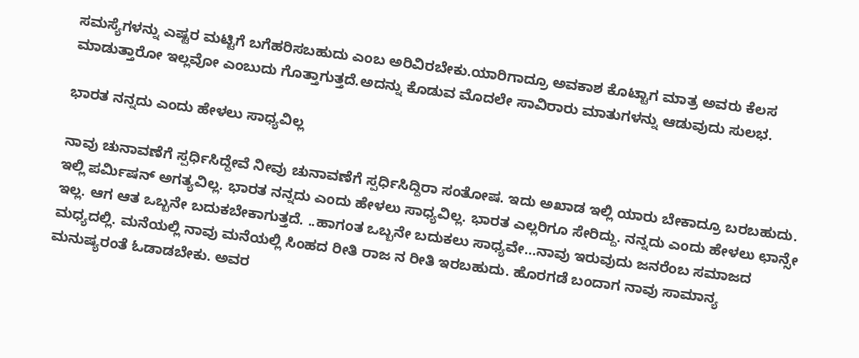ಸಮಸ್ಯೆಗಳನ್ನು ಎಷ್ಟರ ಮಟ್ಟಿಗೆ ಬಗೆಹರಿಸಬಹುದು ಎಂಬ ಅರಿವಿರಬೇಕು.ಯಾರಿಗಾದ್ರೂ ಅವಕಾಶ ಕೊಟ್ಟಾಗ ಮಾತ್ರ ಅವರು ಕೆಲಸ ಮಾಡುತ್ತಾರೋ ಇಲ್ಲವೋ ಎಂಬುದು ಗೊತ್ತಾಗುತ್ತದೆ.ಅದನ್ನು ಕೊಡುವ ಮೊದಲೇ ಸಾವಿರಾರು ಮಾತುಗಳನ್ನು ಆಡುವುದು ಸುಲಭ.

ಭಾರತ ನನ್ನದು ಎಂದು ಹೇಳಲು ಸಾಧ್ಯವಿಲ್ಲ

ನಾವು ಚುನಾವಣೆಗೆ ಸ್ಪರ್ಧಿಸಿದ್ದೇವೆ ನೀವು ಚುನಾವಣೆಗೆ ಸ್ಪರ್ಧಿಸಿದ್ದಿರಾ ಸಂತೋಷ. ಇದು ಅಖಾಡ ಇಲ್ಲಿ ಯಾರು ಬೇಕಾದ್ರೂ ಬರಬಹುದು. ಇಲ್ಲಿ ಪರ್ಮಿಷನ್ ಅಗತ್ಯವಿಲ್ಲ. ಭಾರತ ನನ್ನದು ಎಂದು ಹೇಳಲು ಸಾಧ್ಯವಿಲ್ಲ. ಭಾರತ ಎಲ್ಲರಿಗೂ ಸೇರಿದ್ದು. ನನ್ನದು ಎಂದು ಹೇಳಲು ಛಾನ್ಸೇ ಇಲ್ಲ. ಆಗ ಆತ ಒಬ್ಬನೇ ಬದುಕಬೇಕಾಗುತ್ತದೆ. ..ಹಾಗಂತ ಒಬ್ಬನೇ ಬದುಕಲು ಸಾಧ್ಯವೇ…ನಾವು ಇರುವುದು ಜನರೆಂಬ ಸಮಾಜದ ಮಧ್ಯದಲ್ಲಿ. ಮನೆಯಲ್ಲಿ ನಾವು ಮನೆಯಲ್ಲಿ ಸಿಂಹದ ರೀತಿ ರಾಜ ನ ರೀತಿ ಇರಬಹುದು. ಹೊರಗಡೆ ಬಂದಾಗ ನಾವು ಸಾಮಾನ್ಯ ಮನುಷ್ಯರಂತೆ ಓಡಾಡಬೇಕು. ಅವರ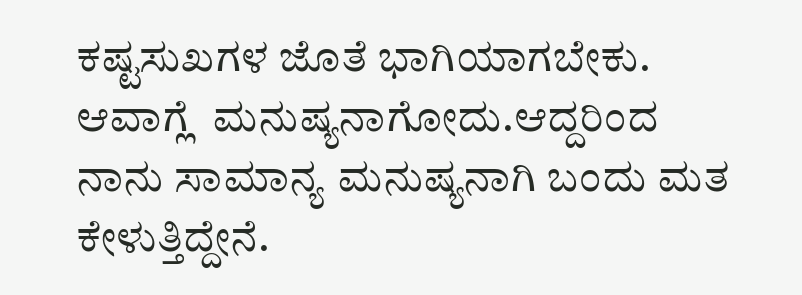ಕಷ್ಟಸುಖಗಳ ಜೊತೆ ಭಾಗಿಯಾಗಬೇಕು. ಆವಾಗ್ಲೆ  ಮನುಷ್ಯನಾಗೋದು.ಆದ್ದರಿಂದ ನಾನು ಸಾಮಾನ್ಯ ಮನುಷ್ಯನಾಗಿ ಬಂದು ಮತ ಕೇಳುತ್ತಿದ್ದೇನೆ.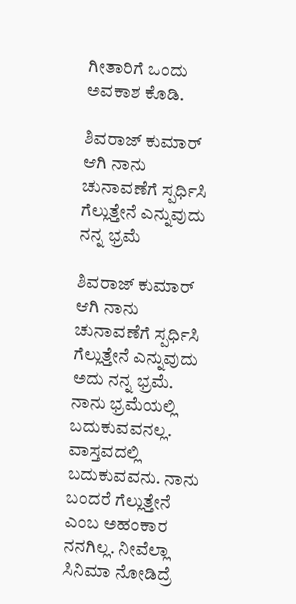ಗೀತಾರಿಗೆ ಒಂದು ಅವಕಾಶ ಕೊಡಿ.

ಶಿವರಾಜ್ ಕುಮಾರ್ ಆಗಿ ನಾನು ಚುನಾವಣೆಗೆ ಸ್ಪರ್ಧಿಸಿ ಗೆಲ್ಲುತ್ತೇನೆ ಎನ್ನುವುದು  ನನ್ನ ಭ್ರಮೆ

ಶಿವರಾಜ್ ಕುಮಾರ್ ಆಗಿ ನಾನು ಚುನಾವಣೆಗೆ ಸ್ಪರ್ಧಿಸಿ ಗೆಲ್ಲುತ್ತೇನೆ ಎನ್ನುವುದು ಅದು ನನ್ನ ಭ್ರಮೆ. ನಾನು ಭ್ರಮೆಯಲ್ಲಿ ಬದುಕುವವನಲ್ಲ. ವಾಸ್ತವದಲ್ಲಿ ಬದುಕುವವನು. ನಾನು ಬಂದರೆ ಗೆಲ್ಲುತ್ತೇನೆ ಎಂಬ ಅಹಂಕಾರ ನನಗಿಲ್ಲ. ನೀವೆಲ್ಲಾ ಸಿನಿಮಾ ನೋಡಿದ್ರೆ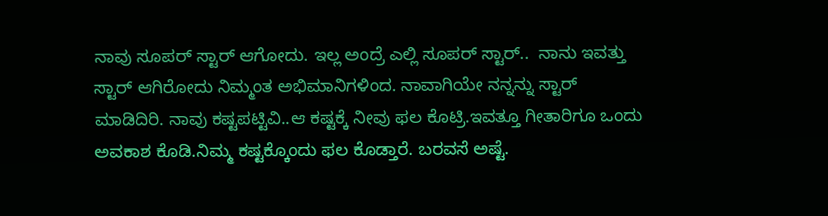ನಾವು ಸೂಪರ್ ಸ್ಟಾರ್ ಆಗೋದು. ಇಲ್ಲ ಅಂದ್ರೆ ಎಲ್ಲಿ ಸೂಪರ್ ಸ್ಟಾರ್..  ನಾನು ಇವತ್ತು ಸ್ಟಾರ್ ಆಗಿರೋದು ನಿಮ್ಮಂತ ಅಭಿಮಾನಿಗಳಿಂದ. ನಾವಾಗಿಯೇ ನನ್ನನ್ನು ಸ್ಟಾರ್ ಮಾಡಿದಿರಿ. ನಾವು ಕಷ್ಟಪಟ್ಟಿವಿ..ಆ ಕಷ್ಟಕ್ಕೆ ನೀವು ಫಲ ಕೊಟ್ರಿ.ಇವತ್ತೂ ಗೀತಾರಿಗೂ ಒಂದು ಅವಕಾಶ ಕೊಡಿ.ನಿಮ್ಮ ಕಷ್ಟಕ್ಕೊಂದು ಫಲ ಕೊಡ್ತಾರೆ. ಬರವಸೆ ಅಷ್ಟೆ.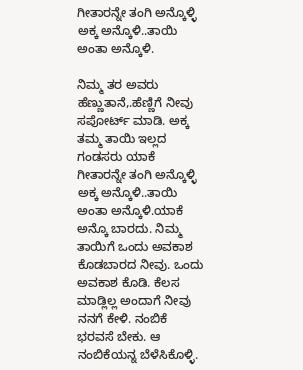ಗೀತಾರನ್ನೇ ತಂಗಿ ಅನ್ಕೊಳ್ಳಿ ಅಕ್ಕ ಅನ್ಕೊಳಿ..ತಾಯಿ ಅಂತಾ ಅನ್ಕೊಳಿ.

ನಿಮ್ಮ ತರ ಅವರು ಹೆಣ್ಣುತಾನೆ,.ಹೆಣ್ಣಿಗೆ ನೀವು ಸಪೋರ್ಟ್ ಮಾಡಿ. ಅಕ್ಕ ತಮ್ಮ ತಾಯಿ ಇಲ್ಲದ ಗಂಡಸರು ಯಾಕೆ ಗೀತಾರನ್ನೇ ತಂಗಿ ಅನ್ಕೊಳ್ಳಿ ಅಕ್ಕ ಅನ್ಕೊಳಿ..ತಾಯಿ ಅಂತಾ ಅನ್ಕೊಳಿ.ಯಾಕೆ ಅನ್ಕೊ ಬಾರದು. ನಿಮ್ಮ ತಾಯಿಗೆ ಒಂದು ಅವಕಾಶ ಕೊಡಬಾರದ ನೀವು. ಒಂದು ಅವಕಾಶ ಕೊಡಿ. ಕೆಲಸ ಮಾಡ್ಲಿಲ್ಲ ಅಂದಾಗೆ ನೀವು ನನಗೆ ಕೇಳಿ. ನಂಬಿಕೆ ಭರವಸೆ ಬೇಕು. ಆ ನಂಬಿಕೆಯನ್ನ ಬೆಳೆಸಿಕೊಳ್ಳಿ.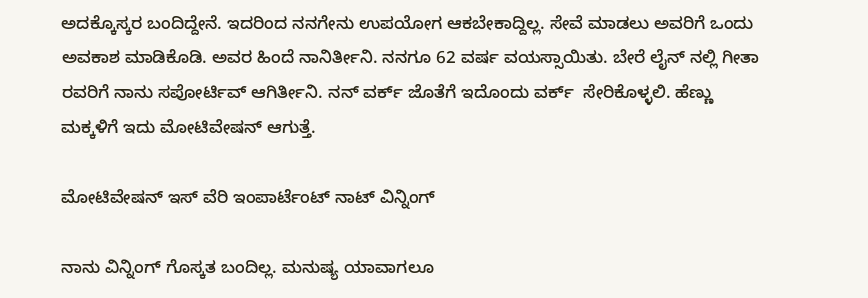ಅದಕ್ಕೊಸ್ಕರ ಬಂದಿದ್ದೇನೆ. ಇದರಿಂದ ನನಗೇನು ಉಪಯೋಗ ಆಕಬೇಕಾದ್ದಿಲ್ಲ. ಸೇವೆ ಮಾಡಲು ಅವರಿಗೆ ಒಂದು ಅವಕಾಶ ಮಾಡಿಕೊಡಿ. ಅವರ ಹಿಂದೆ ನಾನಿರ್ತೀನಿ. ನನಗೂ 62 ವರ್ಷ ವಯಸ್ಸಾಯಿತು. ಬೇರೆ ಲೈನ್ ನಲ್ಲಿ ಗೀತಾ ರವರಿಗೆ ನಾನು ಸಪೋರ್ಟಿವ್ ಆಗಿರ್ತೀನಿ. ನನ್ ವರ್ಕ್ ಜೊತೆಗೆ ಇದೊಂದು ವರ್ಕ್  ಸೇರಿಕೊಳ್ಳಲಿ. ಹೆಣ್ಣು ಮಕ್ಕಳಿಗೆ ಇದು ಮೋಟಿವೇಷನ್ ಆಗುತ್ತೆ.

ಮೋಟಿವೇಷನ್ ಇಸ್ ವೆರಿ ಇಂಪಾರ್ಟೆಂಟ್ ನಾಟ್ ವಿನ್ನಿಂಗ್

ನಾನು ವಿನ್ನಿಂಗ್ ಗೊಸ್ಕತ ಬಂದಿಲ್ಲ. ಮನುಷ್ಯ ಯಾವಾಗಲೂ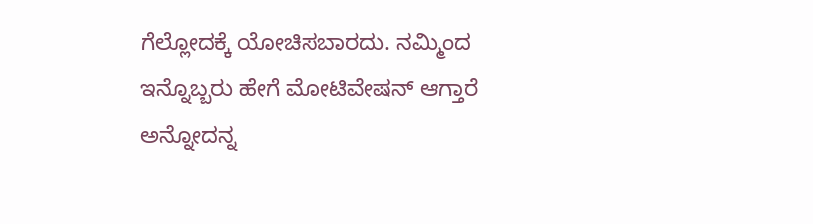ಗೆಲ್ಲೋದಕ್ಕೆ ಯೋಚಿಸಬಾರದು. ನಮ್ಮಿಂದ ಇನ್ನೊಬ್ಬರು ಹೇಗೆ ಮೋಟಿವೇಷನ್ ಆಗ್ತಾರೆ ಅನ್ನೋದನ್ನ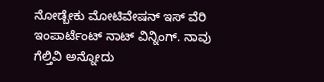ನೋಡ್ಬೇಕು ಮೋಟಿವೇಷನ್ ಇಸ್ ವೆರಿ ಇಂಪಾರ್ಟೆಂಟ್ ನಾಟ್ ವಿನ್ನಿಂಗ್. ನಾವು ಗೆಲ್ತಿವಿ ಅನ್ನೋದು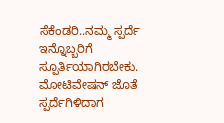ಸೆಕೆಂಡರಿ..ನಮ್ಮ ಸ್ಪರ್ದೆ ಇನ್ನೊಬ್ಬರಿಗೆ ಸ್ಪೂರ್ತಿಯಾಗಿರಬೇಕು. ಮೋಟಿವೇಷನ್ ಜೊತೆ ಸ್ಪರ್ದೆಗಿಳಿದಾಗ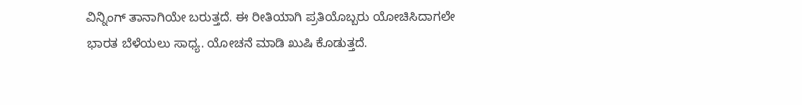ವಿನ್ನಿಂಗ್ ತಾನಾಗಿಯೇ ಬರುತ್ತದೆ. ಈ ರೀತಿಯಾಗಿ ಪ್ರತಿಯೊಬ್ಬರು ಯೋಚಿಸಿದಾಗಲೇ ಭಾರತ ಬೆಳೆಯಲು ಸಾಧ್ಯ. ಯೋಚನೆ ಮಾಡಿ ಖುಷಿ ಕೊಡುತ್ತದೆ.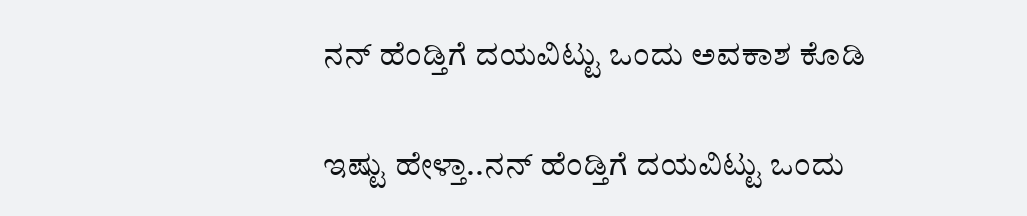ನನ್ ಹೆಂಡ್ತಿಗೆ ದಯವಿಟ್ಟು ಒಂದು ಅವಕಾಶ ಕೊಡಿ

ಇಷ್ಟು ಹೇಳ್ತಾ..ನನ್ ಹೆಂಡ್ತಿಗೆ ದಯವಿಟ್ಟು ಒಂದು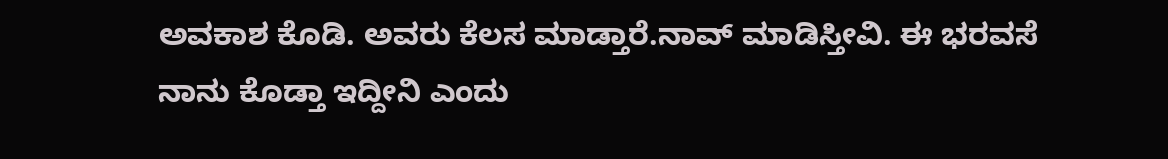ಅವಕಾಶ ಕೊಡಿ. ಅವರು ಕೆಲಸ ಮಾಡ್ತಾರೆ.ನಾವ್ ಮಾಡಿಸ್ತೀವಿ. ಈ ಭರವಸೆ ನಾನು ಕೊಡ್ತಾ ಇದ್ದೀನಿ ಎಂದು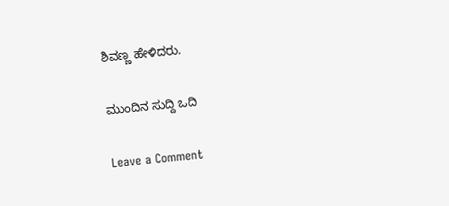ಶಿವಣ್ಣ ಹೇಳಿದರು.

ಮುಂದಿನ ಸುದ್ದಿ ಒದಿ

Leave a Comment